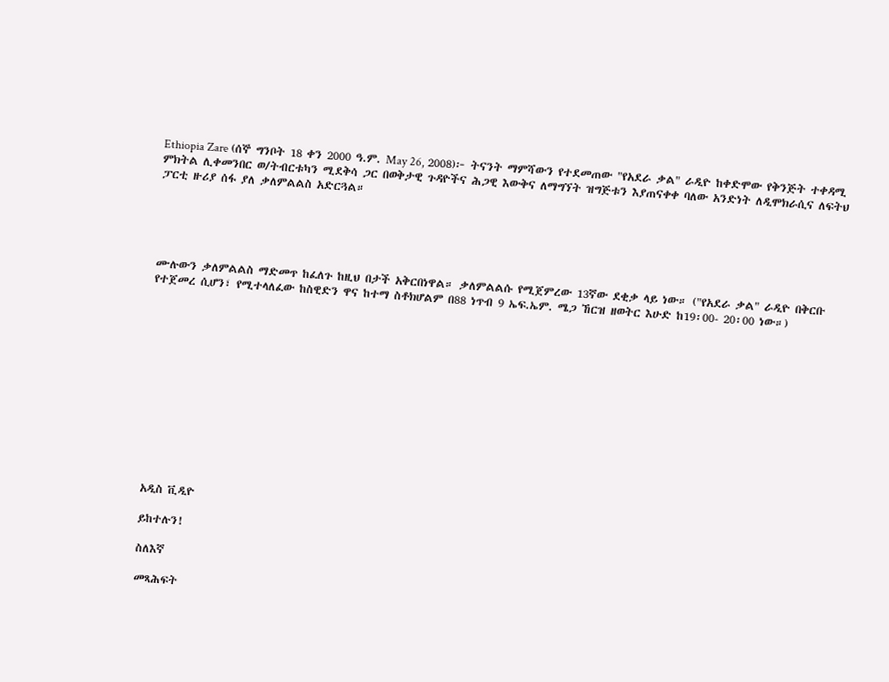Ethiopia Zare (ሰኞ ግንቦት 18 ቀን 2000 ዓ.ም. May 26, 2008)፦ ትናንት ማምሻውን የተደመጠው "የአደራ ቃል" ራዲዮ ከቀድሞው የቅንጅት ተቀዳሚ ምክትል ሊቀመንበር ወ/ትብርቱካን ሚደቅሳ ጋር በወቅታዊ ጉዳዮችና ሕጋዊ እውቅና ለማግኘት ዝግጅቱን እያጠናቀቀ ባለው አንድነት ለዲሞክራሲና ለፍትህ ፓርቲ ዙሪያ ሰፋ ያለ ቃለምልልስ አድርጓል።





ሙሉውን ቃለምልልስ ማድመጥ ከፈለጉ ከዚህ በታች አቅርበነዋል። ቃለምልልሱ የሚጀምረው 13ኛው ደቂቃ ላይ ነው። ("የአደራ ቃል" ራዲዮ በቅርቡ የተጀመረ ሲሆን፣ የሚተላለፈው ከስዊድን ዋና ከተማ ስቶክሆልም በ88 ነጥብ 9 ኤፍ.ኤም. ሜጋ ኸርዝ ዘወትር እሁድ ከ19፡00- 20፡00 ነው።)













አዲስ ቪዲዮ

ይከተሉን!

ስለእኛ

መጻሕፍት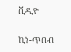ቪዲዮ

ኪነ-ጥበብ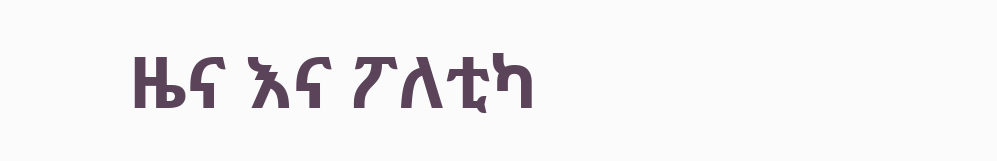ዜና እና ፖለቲካ